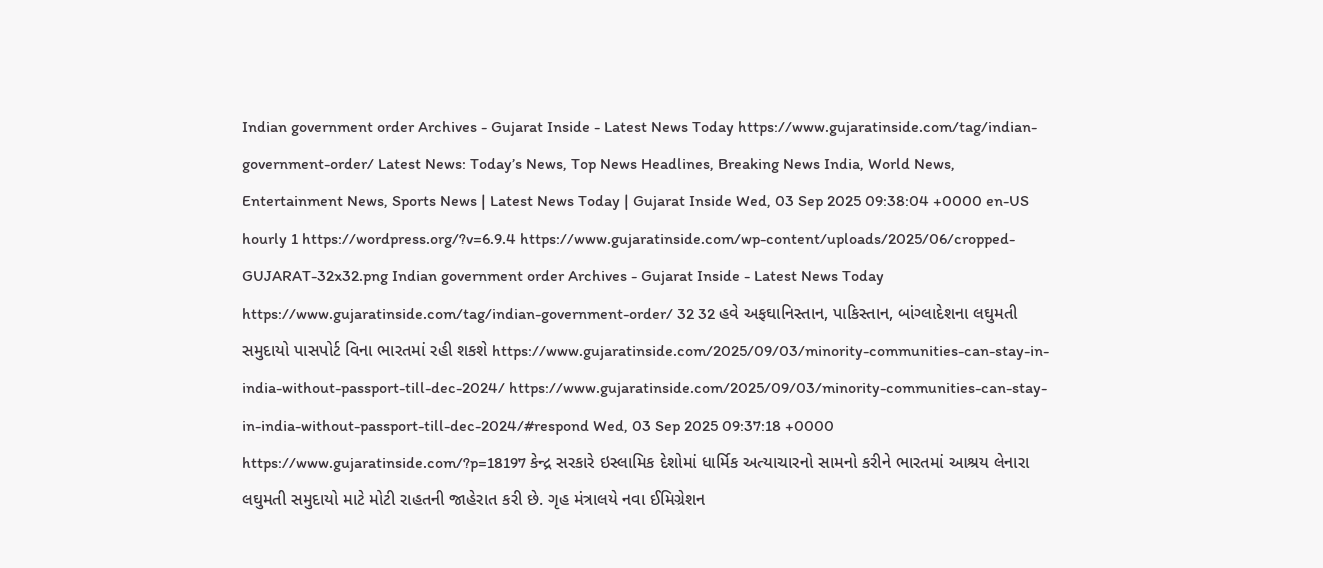Indian government order Archives - Gujarat Inside - Latest News Today https://www.gujaratinside.com/tag/indian-government-order/ Latest News: Today’s News, Top News Headlines, Breaking News India, World News, Entertainment News, Sports News | Latest News Today | Gujarat Inside Wed, 03 Sep 2025 09:38:04 +0000 en-US hourly 1 https://wordpress.org/?v=6.9.4 https://www.gujaratinside.com/wp-content/uploads/2025/06/cropped-GUJARAT-32x32.png Indian government order Archives - Gujarat Inside - Latest News Today https://www.gujaratinside.com/tag/indian-government-order/ 32 32 હવે અફઘાનિસ્તાન, પાકિસ્તાન, બાંગ્લાદેશના લઘુમતી સમુદાયો પાસપોર્ટ વિના ભારતમાં રહી શકશે https://www.gujaratinside.com/2025/09/03/minority-communities-can-stay-in-india-without-passport-till-dec-2024/ https://www.gujaratinside.com/2025/09/03/minority-communities-can-stay-in-india-without-passport-till-dec-2024/#respond Wed, 03 Sep 2025 09:37:18 +0000 https://www.gujaratinside.com/?p=18197 કેન્દ્ર સરકારે ઇસ્લામિક દેશોમાં ધાર્મિક અત્યાચારનો સામનો કરીને ભારતમાં આશ્રય લેનારા લઘુમતી સમુદાયો માટે મોટી રાહતની જાહેરાત કરી છે. ગૃહ મંત્રાલયે નવા ઈમિગ્રેશન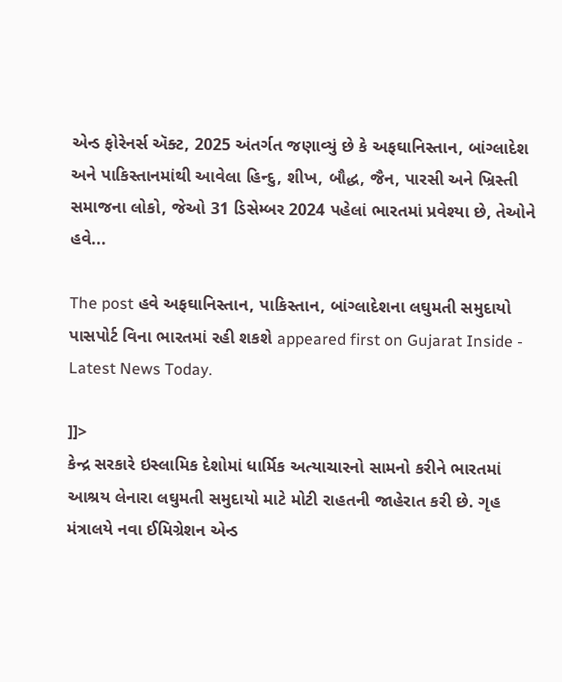એન્ડ ફોરેનર્સ ઍક્ટ, 2025 અંતર્ગત જણાવ્યું છે કે અફઘાનિસ્તાન, બાંગ્લાદેશ અને પાકિસ્તાનમાંથી આવેલા હિન્દુ, શીખ, બૌદ્ધ, જૈન, પારસી અને ખ્રિસ્તી સમાજના લોકો, જેઓ 31 ડિસેમ્બર 2024 પહેલાં ભારતમાં પ્રવેશ્યા છે, તેઓને હવે...

The post હવે અફઘાનિસ્તાન, પાકિસ્તાન, બાંગ્લાદેશના લઘુમતી સમુદાયો પાસપોર્ટ વિના ભારતમાં રહી શકશે appeared first on Gujarat Inside - Latest News Today.

]]>
કેન્દ્ર સરકારે ઇસ્લામિક દેશોમાં ધાર્મિક અત્યાચારનો સામનો કરીને ભારતમાં આશ્રય લેનારા લઘુમતી સમુદાયો માટે મોટી રાહતની જાહેરાત કરી છે. ગૃહ મંત્રાલયે નવા ઈમિગ્રેશન એન્ડ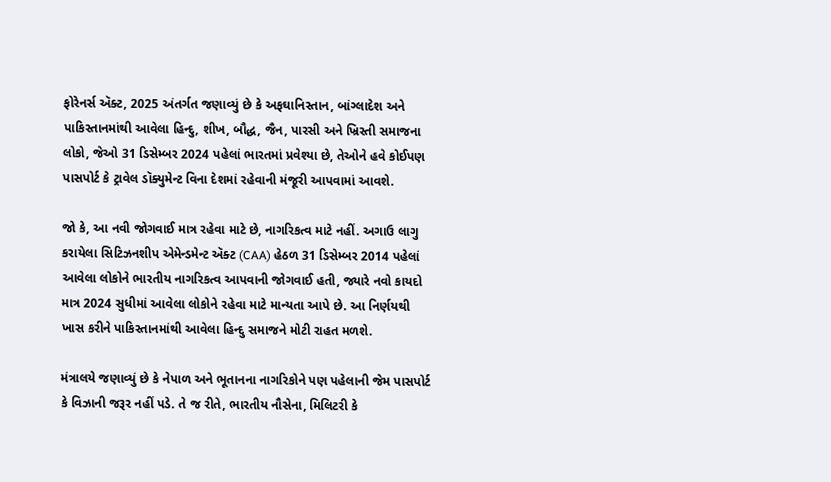ફોરેનર્સ ઍક્ટ, 2025 અંતર્ગત જણાવ્યું છે કે અફઘાનિસ્તાન, બાંગ્લાદેશ અને પાકિસ્તાનમાંથી આવેલા હિન્દુ, શીખ, બૌદ્ધ, જૈન, પારસી અને ખ્રિસ્તી સમાજના લોકો, જેઓ 31 ડિસેમ્બર 2024 પહેલાં ભારતમાં પ્રવેશ્યા છે, તેઓને હવે કોઈપણ પાસપોર્ટ કે ટ્રાવેલ ડૉક્યુમેન્ટ વિના દેશમાં રહેવાની મંજૂરી આપવામાં આવશે.

જો કે, આ નવી જોગવાઈ માત્ર રહેવા માટે છે, નાગરિકત્વ માટે નહીં. અગાઉ લાગુ કરાયેલા સિટિઝનશીપ એમેન્ડમેન્ટ ઍક્ટ (CAA) હેઠળ 31 ડિસેમ્બર 2014 પહેલાં આવેલા લોકોને ભારતીય નાગરિકત્વ આપવાની જોગવાઈ હતી, જ્યારે નવો કાયદો માત્ર 2024 સુધીમાં આવેલા લોકોને રહેવા માટે માન્યતા આપે છે. આ નિર્ણયથી ખાસ કરીને પાકિસ્તાનમાંથી આવેલા હિન્દુ સમાજને મોટી રાહત મળશે.

મંત્રાલયે જણાવ્યું છે કે નેપાળ અને ભૂતાનના નાગરિકોને પણ પહેલાની જેમ પાસપોર્ટ કે વિઝાની જરૂર નહીં પડે. તે જ રીતે, ભારતીય નૌસેના, મિલિટરી કે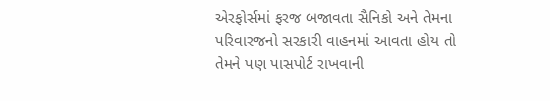એરફોર્સમાં ફરજ બજાવતા સૈનિકો અને તેમના પરિવારજનો સરકારી વાહનમાં આવતા હોય તો તેમને પણ પાસપોર્ટ રાખવાની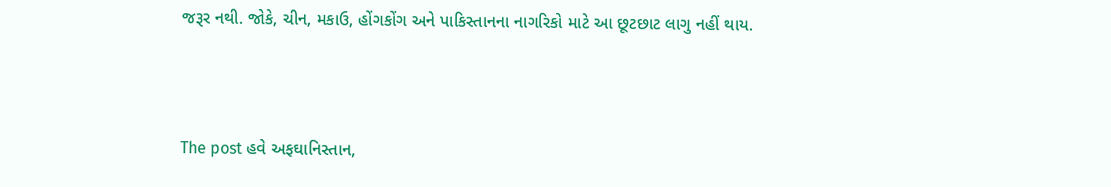જરૂર નથી. જોકે, ચીન, મકાઉ, હોંગકોંગ અને પાકિસ્તાનના નાગરિકો માટે આ છૂટછાટ લાગુ નહીં થાય.



The post હવે અફઘાનિસ્તાન,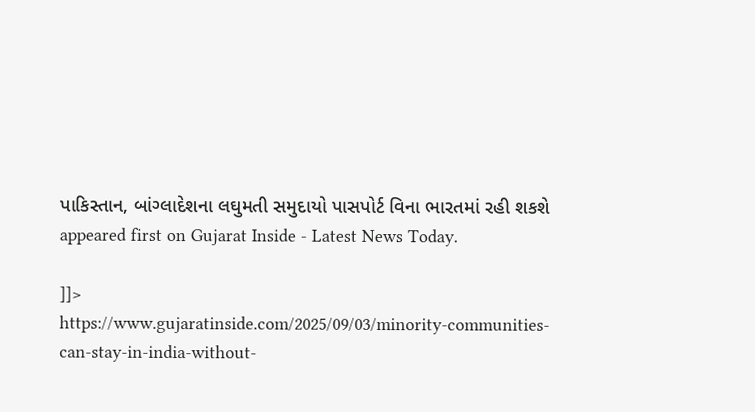પાકિસ્તાન, બાંગ્લાદેશના લઘુમતી સમુદાયો પાસપોર્ટ વિના ભારતમાં રહી શકશે appeared first on Gujarat Inside - Latest News Today.

]]>
https://www.gujaratinside.com/2025/09/03/minority-communities-can-stay-in-india-without-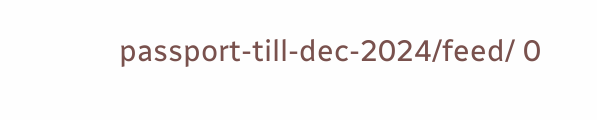passport-till-dec-2024/feed/ 0